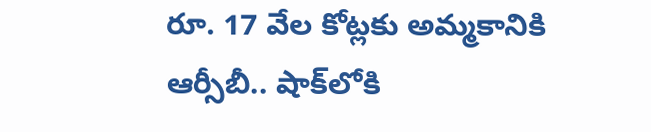రూ. 17 వేల కోట్లకు అమ్మకానికి ఆర్సీబీ.. షాక్‌లోకి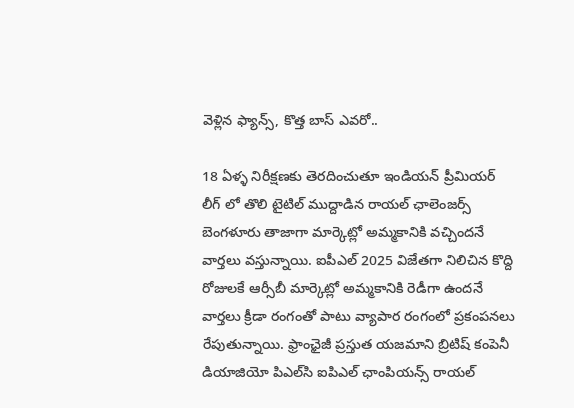వెళ్లిన ఫ్యాన్స్, కొత్త బాస్ ఎవరో..

18 ఏళ్ళ నిరీక్షణకు తెరదించుతూ ఇండియన్ ప్రీమియర్ లీగ్ లో తొలి టైటిల్ ముద్దాడిన రాయల్ ఛాలెంజర్స్ బెంగళూరు తాజాగా మార్కెట్లో అమ్మకానికి వచ్చిందనే వార్తలు వస్తున్నాయి. ఐపీఎల్ 2025 విజేతగా నిలిచిన కొద్ది రోజులకే ఆర్సీబీ మార్కెట్లో అమ్మకానికి రెడీగా ఉందనే వార్తలు క్రీడా రంగంతో పాటు వ్యాపార రంగంలో ప్రకంపనలు రేపుతున్నాయి. ఫ్రాంఛైజీ ప్రస్తుత యజమాని బ్రిటిష్ కంపెనీ డియాజియో పిఎల్‌సి ఐపిఎల్ ఛాంపియన్స్ రాయల్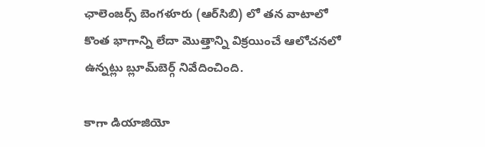ఛాలెంజర్స్ బెంగళూరు (ఆర్‌సిబి) లో తన వాటాలో కొంత భాగాన్ని లేదా మొత్తాన్ని విక్రయించే ఆలోచనలో ఉన్నట్లు బ్లూమ్‌బెర్గ్ నివేదించింది.

కాగా డియాజియో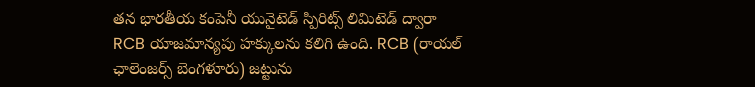తన భారతీయ కంపెనీ యునైటెడ్ స్పిరిట్స్ లిమిటెడ్ ద్వారా RCB యాజమాన్యపు హక్కులను కలిగి ఉంది. RCB (రాయల్ ఛాలెంజర్స్ బెంగళూరు) జట్టును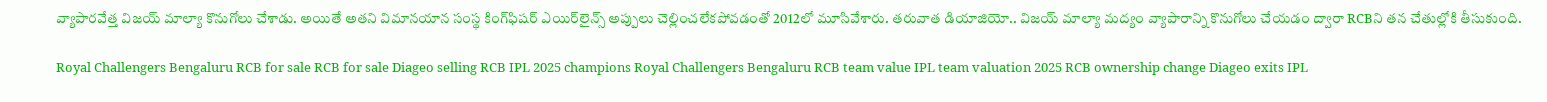వ్యాపారవేత్త విజయ్ మాల్యా కొనుగోలు చేశాడు. అయితే అతని విమానయాన సంస్థ కింగ్‌ఫిషర్ ఎయిర్‌లైన్స్ అప్పులు చెల్లించలేకపోవడంతో 2012లో మూసివేశారు. తరువాత డియాజియో.. విజయ్ మాల్యా మద్యం వ్యాపారాన్ని కొనుగోలు చేయడం ద్వారా RCBని తన చేతుల్లోకి తీసుకుంది.

Royal Challengers Bengaluru RCB for sale RCB for sale Diageo selling RCB IPL 2025 champions Royal Challengers Bengaluru RCB team value IPL team valuation 2025 RCB ownership change Diageo exits IPL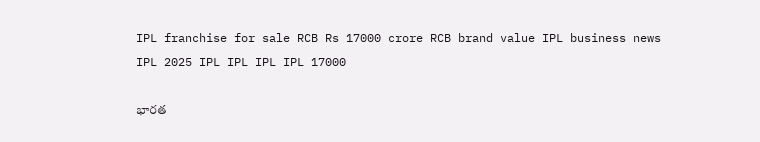IPL franchise for sale RCB Rs 17000 crore RCB brand value IPL business news IPL 2025 IPL IPL IPL IPL 17000

భారత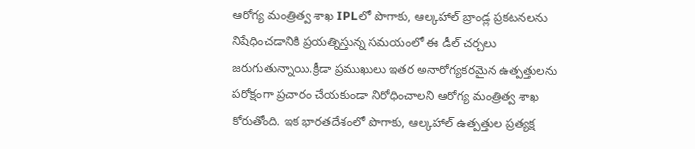ఆరోగ్య మంత్రిత్వ శాఖ IPLలో పొగాకు, ఆల్కహాల్ బ్రాండ్ల ప్రకటనలను నిషేధించడానికి ప్రయత్నిస్తున్న సమయంలో ఈ డీల్ చర్చలు జరుగుతున్నాయి.క్రీడా ప్రముఖులు ఇతర అనారోగ్యకరమైన ఉత్పత్తులను పరోక్షంగా ప్రచారం చేయకుండా నిరోధించాలని ఆరోగ్య మంత్రిత్వ శాఖ కోరుతోంది. ఇక భారతదేశంలో పొగాకు, ఆల్కహాల్ ఉత్పత్తుల ప్రత్యక్ష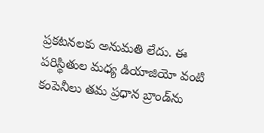ప్రకటనలకు అనుమతి లేదు. ఈ పరిస్థితుల మధ్య డియాజియో వంటి కంపెనీలు తమ ప్రధాన బ్రాండ్‌ను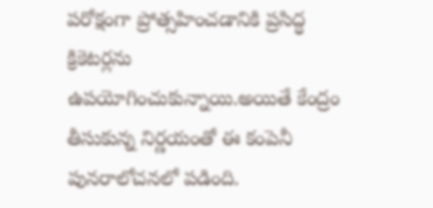పరోక్షంగా ప్రోత్సహించడానికి ప్రసిద్ధ క్రికెటర్లను ఉపయోగించుకున్నాయి.అయితే కేంద్రం తీసుకున్న నిర్ణయంతో ఈ కంపెనీ పునరాలోచనలో పడింది.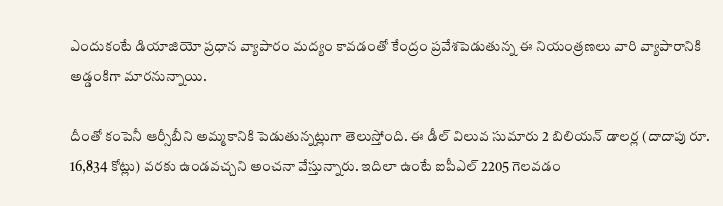ఎందుకంటే డియాజియో ప్రధాన వ్యాపారం మద్యం కావడంతో కేంద్రం ప్రవేశపెడుతున్న ఈ నియంత్రణలు వారి వ్యాపారానికి అడ్డంకిగా మారనున్నాయి.

దీంతో కంపెనీ ఆర్సీబీని అమ్మకానికి పెడుతున్నట్లుగా తెలుస్తోంది. ఈ డీల్ విలువ సుమారు 2 బిలియన్ డాలర్ల (దాదాపు రూ. 16,834 కోట్లు) వరకు ఉండవచ్చని అంచనా వేస్తున్నారు. ఇదిలా ఉంటే ఐపీఎల్ 2205 గెలవడం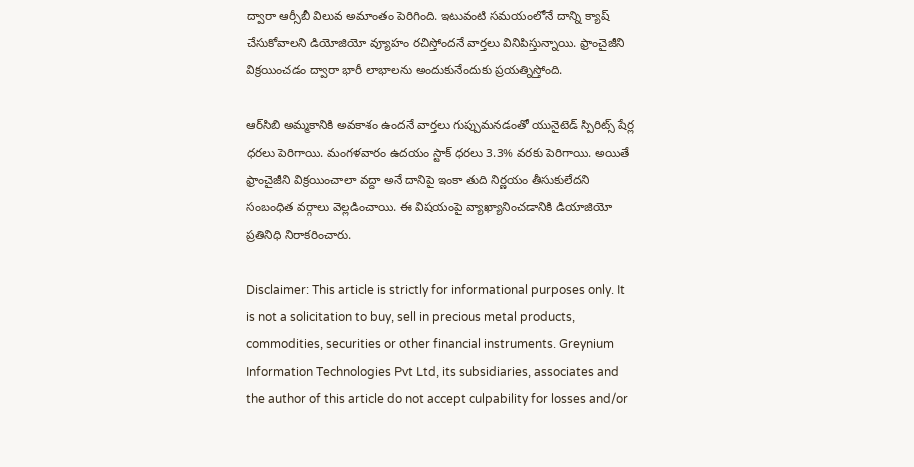ద్వారా ఆర్సీబీ విలువ అమాంతం పెరిగింది. ఇటువంటి సమయంలోనే దాన్ని క్యాష్ చేసుకోవాలని డియోజియో వ్యూహం రచిస్తోందనే వార్తలు వినిపిస్తున్నాయి. ఫ్రాంచైజీని విక్రయించడం ద్వారా భారీ లాభాలను అందుకునేందుకు ప్రయత్నిస్తోంది.

ఆర్‌సిబి అమ్మకానికి అవకాశం ఉందనే వార్తలు గుప్పుమనడంతో యునైటెడ్ స్పిరిట్స్ షేర్ల ధరలు పెరిగాయి. మంగళవారం ఉదయం స్టాక్ ధరలు 3.3% వరకు పెరిగాయి. అయితే ఫ్రాంచైజీని విక్రయించాలా వద్దా అనే దానిపై ఇంకా తుది నిర్ణ‌యం తీసుకులేద‌ని సంబంధిత వ‌ర్గాలు వెల్ల‌డించాయి. ఈ విషయంపై వ్యాఖ్యానించడానికి డియాజియో ప్రతినిధి నిరాకరించారు.

Disclaimer: This article is strictly for informational purposes only. It is not a solicitation to buy, sell in precious metal products, commodities, securities or other financial instruments. Greynium Information Technologies Pvt Ltd, its subsidiaries, associates and the author of this article do not accept culpability for losses and/or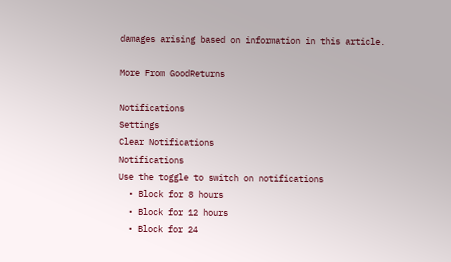damages arising based on information in this article.

More From GoodReturns

Notifications
Settings
Clear Notifications
Notifications
Use the toggle to switch on notifications
  • Block for 8 hours
  • Block for 12 hours
  • Block for 24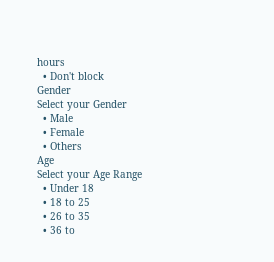hours
  • Don't block
Gender
Select your Gender
  • Male
  • Female
  • Others
Age
Select your Age Range
  • Under 18
  • 18 to 25
  • 26 to 35
  • 36 to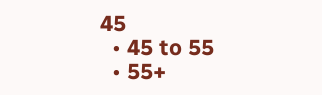45
  • 45 to 55
  • 55+